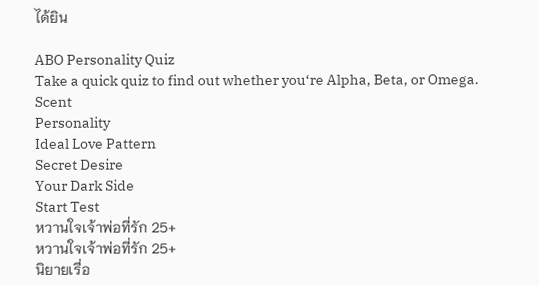ได้ยิน

ABO Personality Quiz
Take a quick quiz to find out whether you‘re Alpha, Beta, or Omega.
Scent
Personality
Ideal Love Pattern
Secret Desire
Your Dark Side
Start Test
หวานใจเจ้าพ่อที่รัก 25+
หวานใจเจ้าพ่อที่รัก 25+
นิยายเรื่อ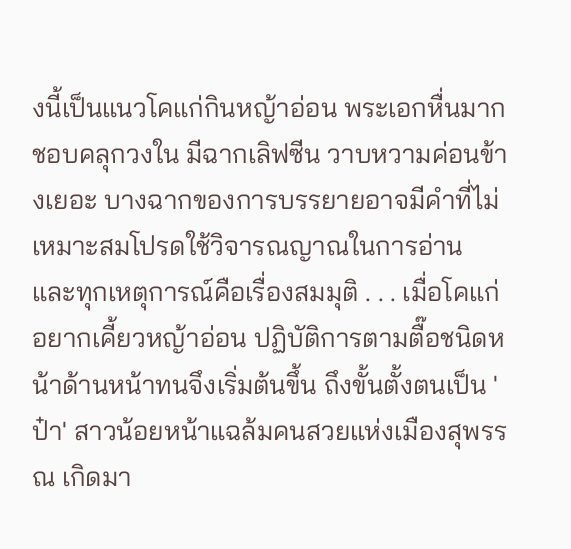งนี้เป็นแนวโคแก่กินหญ้าอ่อน พระเอกหื่นมาก ชอบคลุกวงใน มีฉากเลิฟซีน วาบหวามค่อนข้างเยอะ บางฉากของการบรรยายอาจมีคำที่ไม่เหมาะสมโปรดใช้วิจารณญาณในการอ่าน และทุกเหตุการณ์คือเรื่องสมมุติ . . . เมื่อโคแก่อยากเคี้ยวหญ้าอ่อน ปฏิบัติการตามตื๊อชนิดหน้าด้านหน้าทนจึงเริ่มต้นขึ้น ถึงขั้นตั้งตนเป็น 'ป๋า' สาวน้อยหน้าแฉล้มคนสวยแห่งเมืองสุพรรณ เกิดมา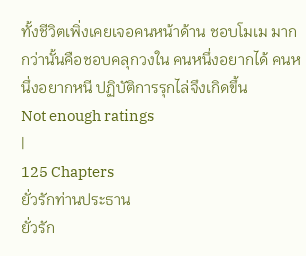ทั้งชีวิตเพิ่งเคยเจอคนหน้าด้าน ชอบโมเม มากกว่านั้นคือชอบคลุกวงใน คนหนึ่งอยากได้ คนหนึ่งอยากหนี ปฏิบัติการรุกไล่จึงเกิดขึ้น
Not enough ratings
|
125 Chapters
ยั่วรักท่านประธาน
ยั่วรัก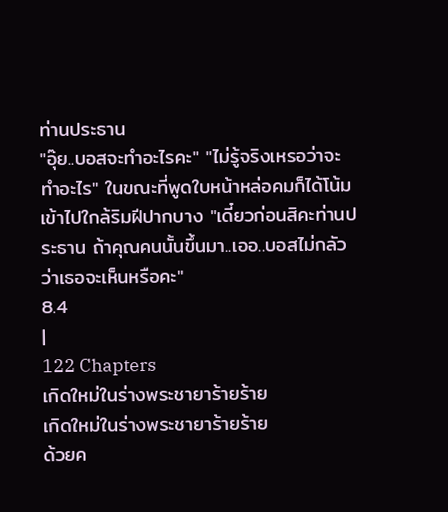ท่านประธาน
"อุ๊ย..บอสจะทำอะไรคะ" "ไม่รู้จริงเหรอว่าจะทำอะไร" ในขณะที่พูดใบหน้าหล่อคมก็ได้โน้มเข้าไปใกล้ริมฝีปากบาง "เดี๋ยวก่อนสิคะท่านประธาน ถ้าคุณคนนั้นขึ้นมา..เออ..บอสไม่กลัวว่าเธอจะเห็นหรือคะ"
8.4
|
122 Chapters
เกิดใหม่ในร่างพระชายาร้ายร้าย
เกิดใหม่ในร่างพระชายาร้ายร้าย
ด้วยค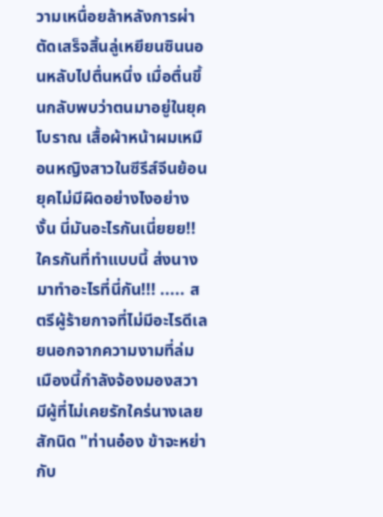วามเหนื่อยล้าหลังการผ่าตัดเสร็จสิ้นลู่เหยียนซินนอนหลับไปตื่นหนึ่ง เมื่อตื่นขึ้นกลับพบว่าตนมาอยู่ในยุคโบราณ เสื้อผ้าหน้าผมเหมือนหญิงสาวในซีรีส์จีนย้อนยุคไม่มีผิดอย่างไงอย่างงั้น นี่มันอะไรกันเนี่ยยย!! ใครกันที่ทำแบบนี้ ส่งนางมาทำอะไรที่นี่กัน!!! ..... สตรีผู้ร้ายกาจที่ไม่มีอะไรดีเลยนอกจากความงามที่ล่มเมืองนี้กำลังจ้องมองสวามีผู้ที่ไม่เคยรักใคร่นางเลยสักนิด "ท่านอ๋อง ข้าจะหย่ากับ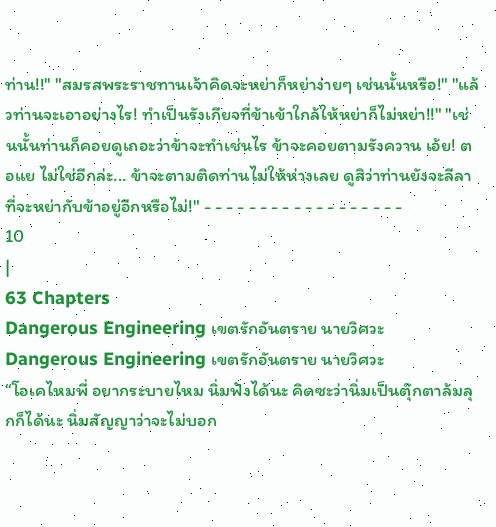ท่าน!!" "สมรสพระราชทานเจ้าคิดจะหย่าก็หย่าง่ายๆ เช่นนั้นหรือ!" "แล้วท่านจะเอาอย่างไร! ทำเป็นรังเกียจที่ข้าเข้าใกล้ให้หย่าก็ไม่หย่า!!" "เช่นนั้นท่านก็คอยดูเถอะว่าข้าจะทำเช่นไร ข้าจะคอยตามรังควาน เอ้ย! ตอแย ไม่ใช่อีกล่ะ... ข้าจะตามติดท่านไม่ให้ห่างเลย ดูสิว่าท่านยังจะลีลาที่จะหย่ากับข้าอยู่อีกหรือไม่!" - - - - - - - - - - - - - - - - - -
10
|
63 Chapters
Dangerous Engineering เขตรักอันตราย นายวิศวะ
Dangerous Engineering เขตรักอันตราย นายวิศวะ
“โอเคไหมพี่ อยากระบายไหม นิ่มฟังได้นะ คิดซะว่านิ่มเป็นตุ๊กตาล้มลุกก็ได้นะ นิ่มสัญญาว่าจะไม่บอก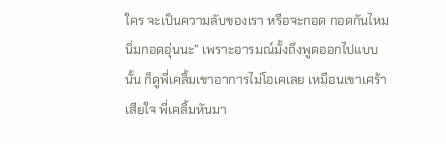ใคร จะเป็นความลับของเรา หรือจะกอด กอดกันไหม นิ่มกอดอุ่นนะ” เพราะอารมณ์มั้งถึงพูดออกไปแบบนั้น ก็ดูพี่เคลิ้มเขาอาการไม่โอเคเลย เหมือนเขาเศร้าเสียใจ พี่เคลิ้มหันมา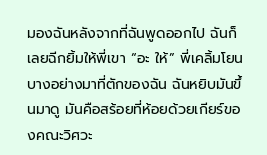มองฉันหลังจากที่ฉันพูดออกไป ฉันก็เลยฉีกยิ้มให้พี่เขา “อะ ให้” พี่เคลิ้มโยนบางอย่างมาที่ตักของฉัน ฉันหยิบมันขึ้นมาดู มันคือสร้อยที่ห้อยด้วยเกียร์ของคณะวิศวะ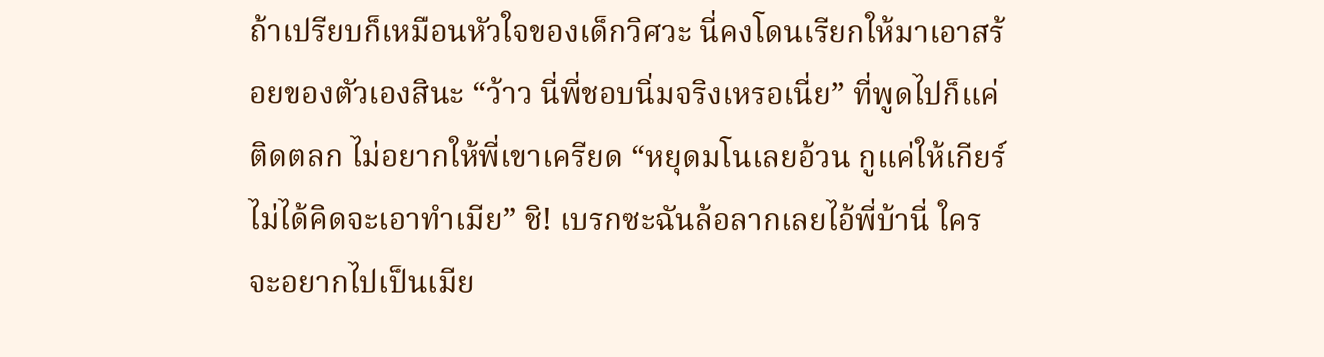ถ้าเปรียบก็เหมือนหัวใจของเด็กวิศวะ นี่คงโดนเรียกให้มาเอาสร้อยของตัวเองสินะ “ว้าว นี่พี่ชอบนิ่มจริงเหรอเนี่ย” ที่พูดไปก็แค่ติดตลก ไม่อยากให้พี่เขาเครียด “หยุดมโนเลยอ้วน กูแค่ให้เกียร์ ไม่ได้คิดจะเอาทำเมีย” ชิ! เบรกซะฉันล้อลากเลยไอ้พี่บ้านี่ ใครจะอยากไปเป็นเมีย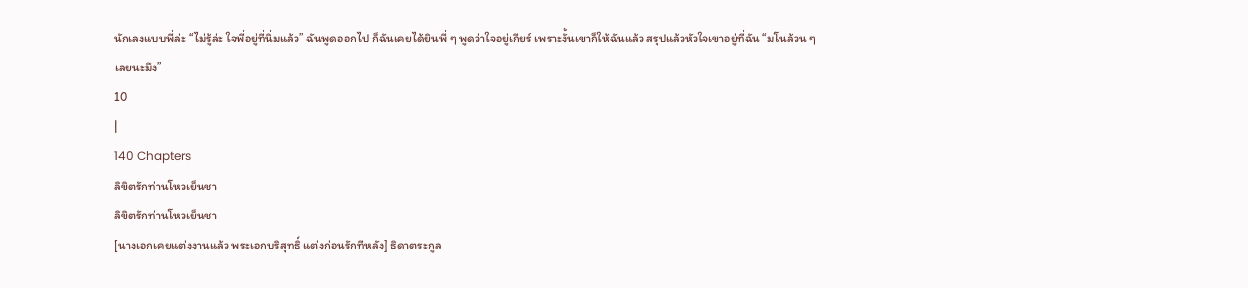นักเลงแบบพี่ล่ะ “ไม่รู้ล่ะ ใจพี่อยู่ที่นิ่มแล้ว” ฉันพูดออกไป ก็ฉันเคยได้ยินพี่ ๆ พูดว่าใจอยู่เกียร์ เพราะงั้นเขาก็ให้ฉันแล้ว สรุปแล้วหัวใจเขาอยู่ที่ฉัน “มโนล้วน ๆ เลยนะมึง”
10
|
140 Chapters
ลิขิตรักท่านโหวเย็นชา
ลิขิตรักท่านโหวเย็นชา
[นางเอกเคยแต่งงานแล้ว พระเอกบริสุทธิ์ แต่งก่อนรักทีหลัง] ธิดาตระกูล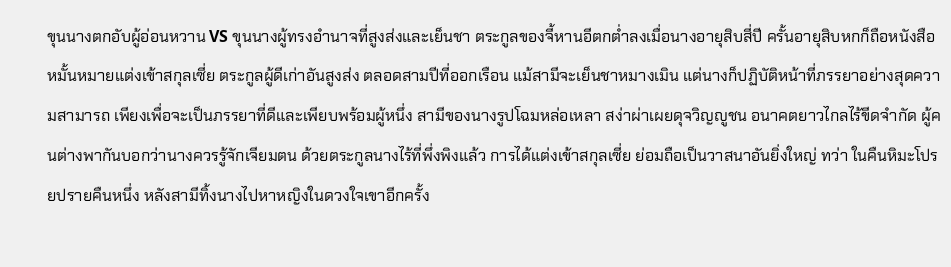ขุนนางตกอับผู้อ่อนหวาน VS ขุนนางผู้ทรงอำนาจที่สูงส่งและเย็นชา ตระกูลของจี้หานอีตกต่ำลงเมื่อนางอายุสิบสี่ปี ครั้นอายุสิบหกก็ถือหนังสือหมั้นหมายแต่งเข้าสกุลเซี่ย ตระกูลผู้ดีเก่าอันสูงส่ง ตลอดสามปีที่ออกเรือน แม้สามีจะเย็นชาหมางเมิน แต่นางก็ปฏิบัติหน้าที่ภรรยาอย่างสุดความสามารถ เพียงเพื่อจะเป็นภรรยาที่ดีและเพียบพร้อมผู้หนึ่ง สามีของนางรูปโฉมหล่อเหลา สง่าผ่าเผยดุจวิญญูชน อนาคตยาวไกลไร้ขีดจำกัด ผู้คนต่างพากันบอกว่านางควรรู้จักเจียมตน ด้วยตระกูลนางไร้ที่พึ่งพิงแล้ว การได้แต่งเข้าสกุลเซี่ย ย่อมถือเป็นวาสนาอันยิ่งใหญ่ ทว่า ในคืนหิมะโปรยปรายคืนหนึ่ง หลังสามีทิ้งนางไปหาหญิงในดวงใจเขาอีกครั้ง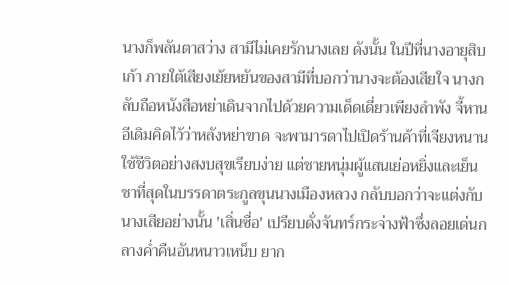นางก็พลันตาสว่าง สามีไม่เคยรักนางเลย ดังนั้น ในปีที่นางอายุสิบเก้า ภายใต้เสียงเย้ยหยันของสามีที่บอกว่านางจะต้องเสียใจ นางกลับถือหนังสือหย่าเดินจากไปด้วยความเด็ดเดี่ยวเพียงลำพัง จี้หานอีเดิมคิดไว้ว่าหลังหย่าขาด จะพามารดาไปเปิดร้านค้าที่เจียงหนาน ใช้ชีวิตอย่างสงบสุขเรียบง่าย แต่ชายหนุ่มผู้แสนเย่อหยิ่งและเย็นชาที่สุดในบรรดาตระกูลขุนนางเมืองหลวง กลับบอกว่าจะแต่งกับนางเสียอย่างนั้น 'เสิ่นซื่อ' เปรียบดั่งจันทร์กระจ่างฟ้าซึ่งลอยเด่นกลางค่ำคืนอันหนาวเหน็บ ยาก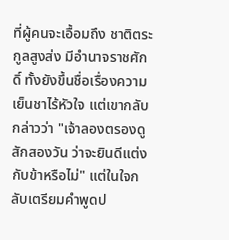ที่ผู้คนจะเอื้อมถึง ชาติตระกูลสูงส่ง มีอำนาจราชศักดิ์ ทั้งยังขึ้นชื่อเรื่องความเย็นชาไร้หัวใจ แต่เขากลับกล่าวว่า "เจ้าลองตรองดูสักสองวัน ว่าจะยินดีแต่งกับข้าหรือไม่" แต่ในใจกลับเตรียมคำพูดป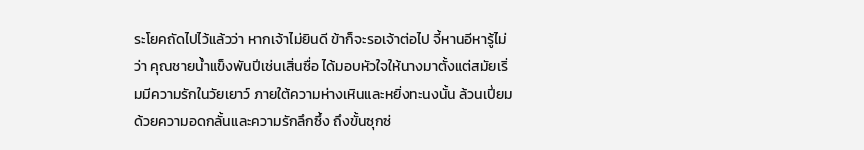ระโยคถัดไปไว้แล้วว่า หากเจ้าไม่ยินดี ข้าก็จะรอเจ้าต่อไป จี้หานอีหารู้ไม่ว่า คุณชายน้ำแข็งพันปีเช่นเสิ่นซื่อ ได้มอบหัวใจให้นางมาตั้งแต่สมัยเริ่มมีความรักในวัยเยาว์ ภายใต้ความห่างเหินและหยิ่งทะนงนั้น ล้วนเปี่ยมด้วยความอดกลั้นและความรักลึกซึ้ง ถึงขั้นซุกซ่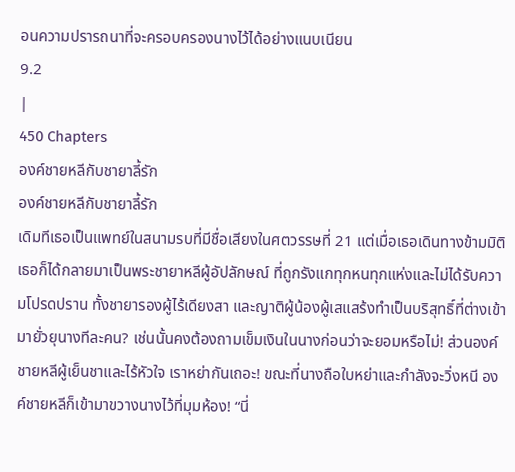อนความปรารถนาที่จะครอบครองนางไว้ได้อย่างแนบเนียน
9.2
|
450 Chapters
องค์ชายหลีกับชายาลี้รัก
องค์ชายหลีกับชายาลี้รัก
เดิมทีเธอเป็นแพทย์ในสนามรบที่มีชื่อเสียงในศตวรรษที่ 21 แต่เมื่อเธอเดินทางข้ามมิติ เธอก็ได้กลายมาเป็นพระชายาหลีผู้อัปลักษณ์ ที่ถูกรังแกทุกหนทุกแห่งและไม่ได้รับความโปรดปราน ทั้งชายารองผู้ไร้เดียงสา และญาติผู้น้องผู้เสแสร้งทำเป็นบริสุทธิ์ที่ต่างเข้ามายั่วยุนางทีละคน? เช่นนั้นคงต้องถามเข็มเงินในนางก่อนว่าจะยอมหรือไม่! ส่วนองค์ชายหลีผู้เย็นชาและไร้หัวใจ เราหย่ากันเถอะ! ขณะที่นางถือใบหย่าและกำลังจะวิ่งหนี องค์ชายหลีก็เข้ามาขวางนางไว้ที่มุมห้อง! “นี่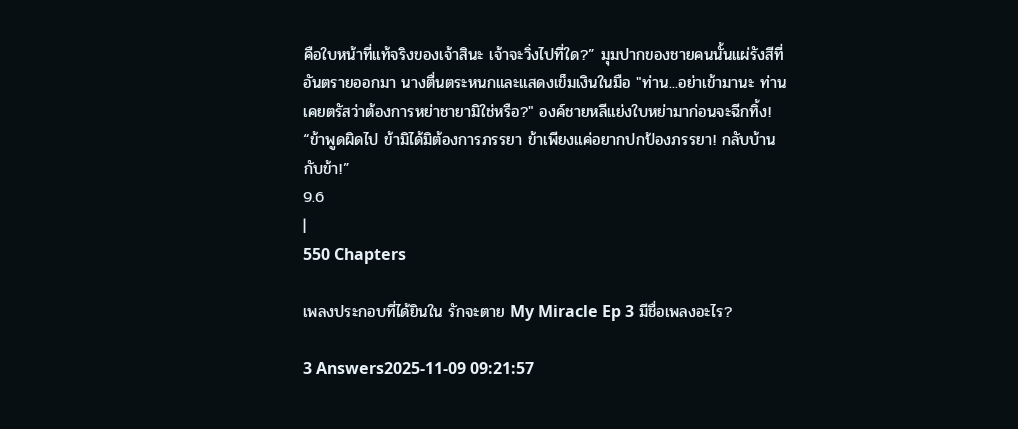คือใบหน้าที่แท้จริงของเจ้าสินะ เจ้าจะวิ่งไปที่ใด?” มุมปากของชายคนนั้นแผ่รังสีที่อันตรายออกมา นางตื่นตระหนกและแสดงเข็มเงินในมือ "ท่าน...อย่าเข้ามานะ ท่านเคยตรัสว่าต้องการหย่าชายามิใช่หรือ?" องค์ชายหลีแย่งใบหย่ามาก่อนจะฉีกทิ้ง! “ข้าพูดผิดไป ข้ามิได้มิต้องการภรรยา ข้าเพียงแค่อยากปกป้องภรรยา! กลับบ้านกับข้า!”
9.6
|
550 Chapters

เพลงประกอบที่ได้ยินใน รักจะตาย My Miracle Ep 3 มีชื่อเพลงอะไร?

3 Answers2025-11-09 09:21:57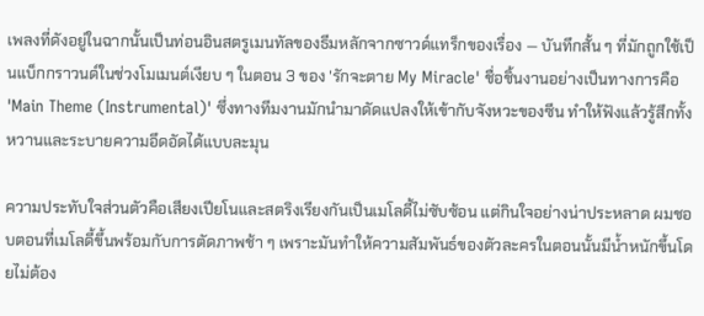เพลงที่ดังอยู่ในฉากนั้นเป็นท่อนอินสตรูเมนทัลของธีมหลักจากซาวด์แทร็กของเรื่อง — บันทึกสั้น ๆ ที่มักถูกใช้เป็นแบ็กกราวนด์ในช่วงโมเมนต์เงียบ ๆ ในตอน 3 ของ 'รักจะตาย My Miracle' ชื่อชิ้นงานอย่างเป็นทางการคือ 'Main Theme (Instrumental)' ซึ่งทางทีมงานมักนำมาดัดแปลงให้เข้ากับจังหวะของซีน ทำให้ฟังแล้วรู้สึกทั้งหวานและระบายความอึดอัดได้แบบละมุน

ความประทับใจส่วนตัวคือเสียงเปียโนและสตริงเรียงกันเป็นเมโลดี้ไม่ซับซ้อน แต่กินใจอย่างน่าประหลาด ผมชอบตอนที่เมโลดี้ขึ้นพร้อมกับการตัดภาพช้า ๆ เพราะมันทำให้ความสัมพันธ์ของตัวละครในตอนนั้นมีน้ำหนักขึ้นโดยไม่ต้อง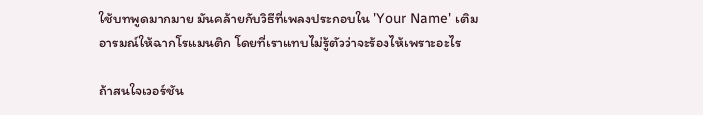ใช้บทพูดมากมาย มันคล้ายกับวิธีที่เพลงประกอบใน 'Your Name' เติมอารมณ์ให้ฉากโรแมนติก โดยที่เราแทบไม่รู้ตัวว่าจะร้องไห้เพราะอะไร

ถ้าสนใจเวอร์ชัน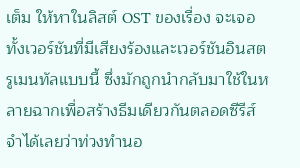เต็ม ให้หาในลิสต์ OST ของเรื่อง จะเจอทั้งเวอร์ชันที่มีเสียงร้องและเวอร์ชันอินสตรูเมนทัลแบบนี้ ซึ่งมักถูกนำกลับมาใช้ในหลายฉากเพื่อสร้างธีมเดียวกันตลอดซีรีส์ จำได้เลยว่าท่วงทำนอ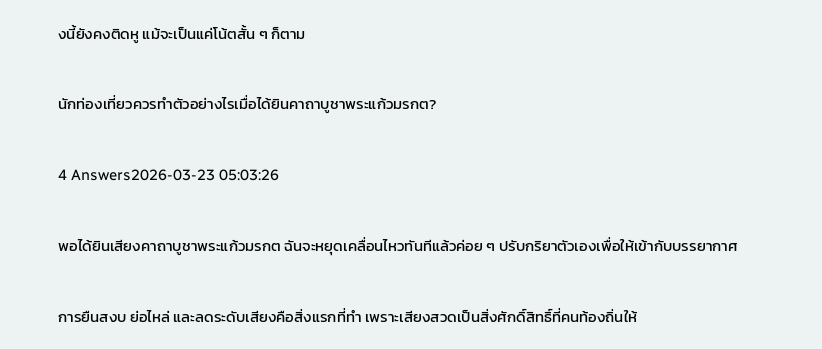งนี้ยังคงติดหู แม้จะเป็นแค่โน้ตสั้น ๆ ก็ตาม

นักท่องเที่ยวควรทำตัวอย่างไรเมื่อได้ยินคาถาบูชาพระแก้วมรกต?

4 Answers2026-03-23 05:03:26

พอได้ยินเสียงคาถาบูชาพระแก้วมรกต ฉันจะหยุดเคลื่อนไหวทันทีแล้วค่อย ๆ ปรับกริยาตัวเองเพื่อให้เข้ากับบรรยากาศ

การยืนสงบ ย่อไหล่ และลดระดับเสียงคือสิ่งแรกที่ทำ เพราะเสียงสวดเป็นสิ่งศักดิ์สิทธิ์ที่คนท้องถิ่นให้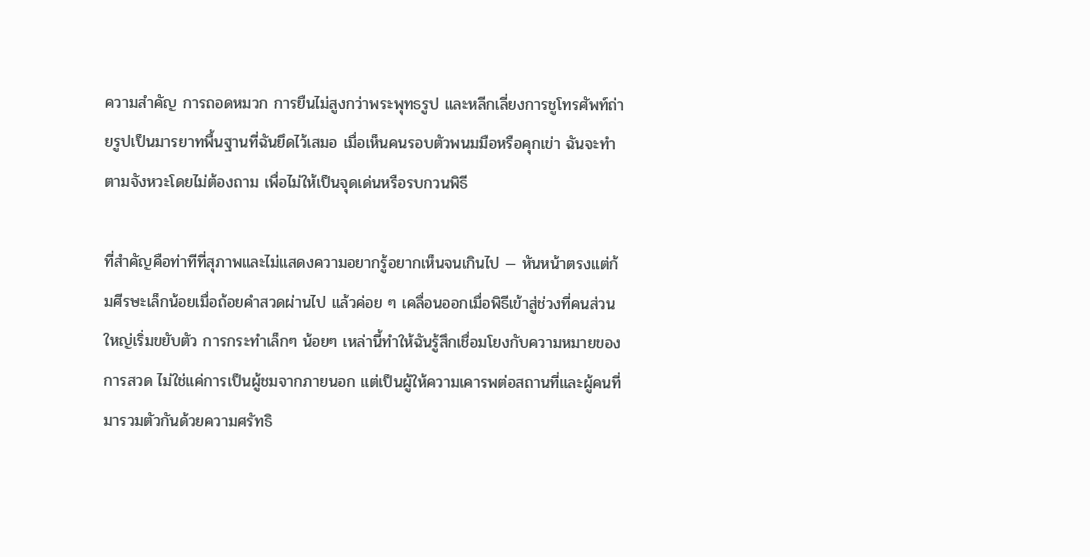ความสำคัญ การถอดหมวก การยืนไม่สูงกว่าพระพุทธรูป และหลีกเลี่ยงการชูโทรศัพท์ถ่ายรูปเป็นมารยาทพื้นฐานที่ฉันยึดไว้เสมอ เมื่อเห็นคนรอบตัวพนมมือหรือคุกเข่า ฉันจะทำตามจังหวะโดยไม่ต้องถาม เพื่อไม่ให้เป็นจุดเด่นหรือรบกวนพิธี

ที่สำคัญคือท่าทีที่สุภาพและไม่แสดงความอยากรู้อยากเห็นจนเกินไป — หันหน้าตรงแต่ก้มศีรษะเล็กน้อยเมื่อถ้อยคำสวดผ่านไป แล้วค่อย ๆ เคลื่อนออกเมื่อพิธีเข้าสู่ช่วงที่คนส่วนใหญ่เริ่มขยับตัว การกระทำเล็กๆ น้อยๆ เหล่านี้ทำให้ฉันรู้สึกเชื่อมโยงกับความหมายของการสวด ไม่ใช่แค่การเป็นผู้ชมจากภายนอก แต่เป็นผู้ให้ความเคารพต่อสถานที่และผู้คนที่มารวมตัวกันด้วยความศรัทธิ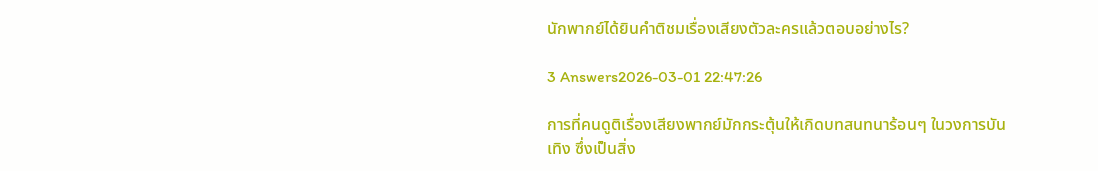นักพากย์ได้ยินคำติชมเรื่องเสียงตัวละครแล้วตอบอย่างไร?

3 Answers2026-03-01 22:47:26

การที่คนดูติเรื่องเสียงพากย์มักกระตุ้นให้เกิดบทสนทนาร้อนๆ ในวงการบันเทิง ซึ่งเป็นสิ่ง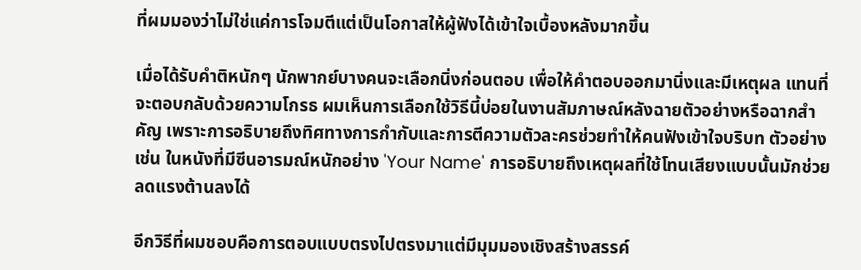ที่ผมมองว่าไม่ใช่แค่การโจมตีแต่เป็นโอกาสให้ผู้ฟังได้เข้าใจเบื้องหลังมากขึ้น

เมื่อได้รับคำติหนักๆ นักพากย์บางคนจะเลือกนิ่งก่อนตอบ เพื่อให้คำตอบออกมานิ่งและมีเหตุผล แทนที่จะตอบกลับด้วยความโกรธ ผมเห็นการเลือกใช้วิธีนี้บ่อยในงานสัมภาษณ์หลังฉายตัวอย่างหรือฉากสำคัญ เพราะการอธิบายถึงทิศทางการกำกับและการตีความตัวละครช่วยทำให้คนฟังเข้าใจบริบท ตัวอย่างเช่น ในหนังที่มีซีนอารมณ์หนักอย่าง 'Your Name' การอธิบายถึงเหตุผลที่ใช้โทนเสียงแบบนั้นมักช่วยลดแรงต้านลงได้

อีกวิธีที่ผมชอบคือการตอบแบบตรงไปตรงมาแต่มีมุมมองเชิงสร้างสรรค์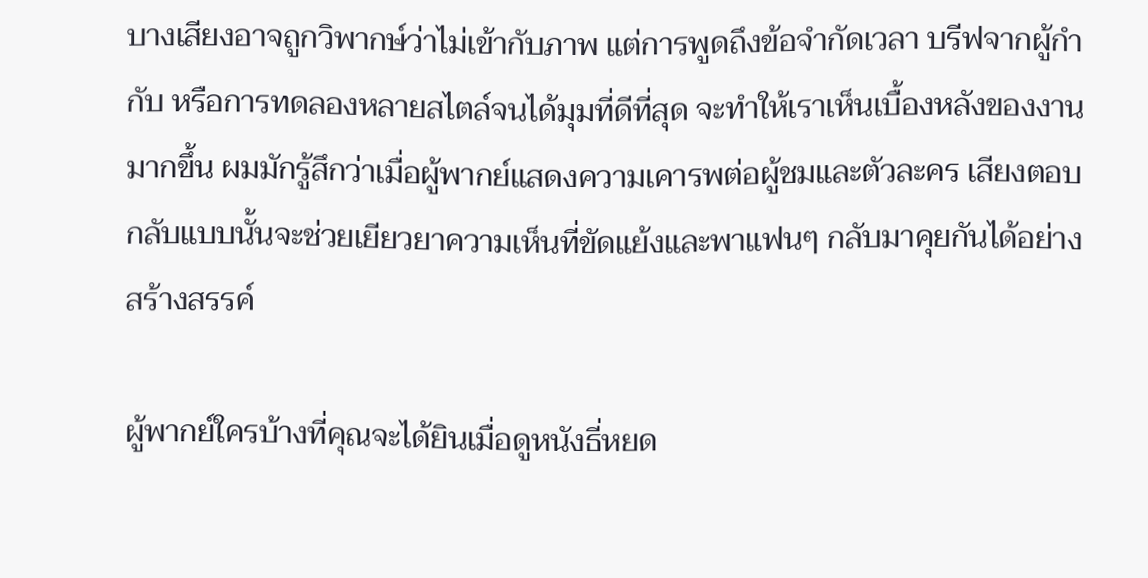บางเสียงอาจถูกวิพากษ์ว่าไม่เข้ากับภาพ แต่การพูดถึงข้อจำกัดเวลา บรีฟจากผู้กำกับ หรือการทดลองหลายสไตล์จนได้มุมที่ดีที่สุด จะทำให้เราเห็นเบื้องหลังของงานมากขึ้น ผมมักรู้สึกว่าเมื่อผู้พากย์แสดงความเคารพต่อผู้ชมและตัวละคร เสียงตอบกลับแบบนั้นจะช่วยเยียวยาความเห็นที่ขัดแย้งและพาแฟนๆ กลับมาคุยกันได้อย่างสร้างสรรค์

ผู้พากย์ใครบ้างที่คุณจะได้ยินเมื่อดูหนังธี่หยด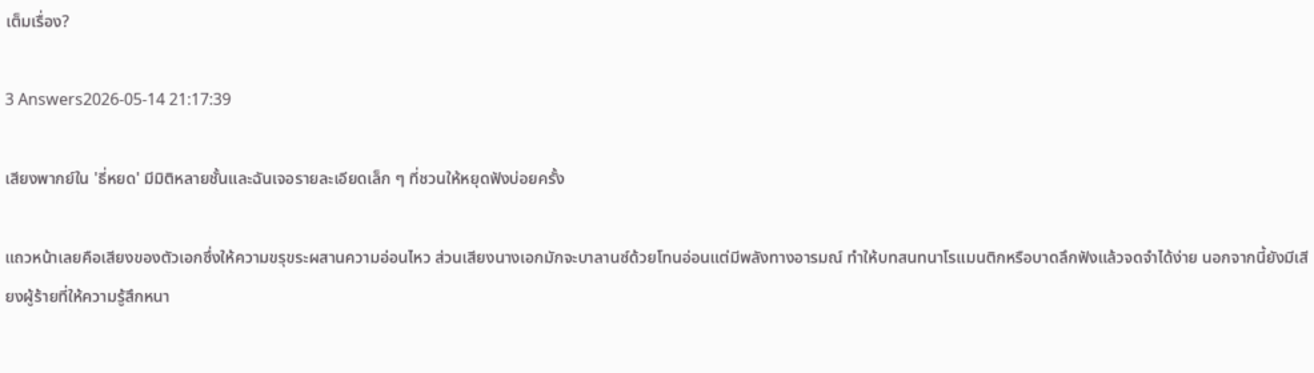เต็มเรื่อง?

3 Answers2026-05-14 21:17:39

เสียงพากย์ใน 'ธี่หยด' มีมิติหลายชั้นและฉันเจอรายละเอียดเล็ก ๆ ที่ชวนให้หยุดฟังบ่อยครั้ง

แถวหน้าเลยคือเสียงของตัวเอกซึ่งให้ความขรุขระผสานความอ่อนไหว ส่วนเสียงนางเอกมักจะบาลานซ์ด้วยโทนอ่อนแต่มีพลังทางอารมณ์ ทำให้บทสนทนาโรแมนติกหรือบาดลึกฟังแล้วจดจำได้ง่าย นอกจากนี้ยังมีเสียงผู้ร้ายที่ให้ความรู้สึกหนา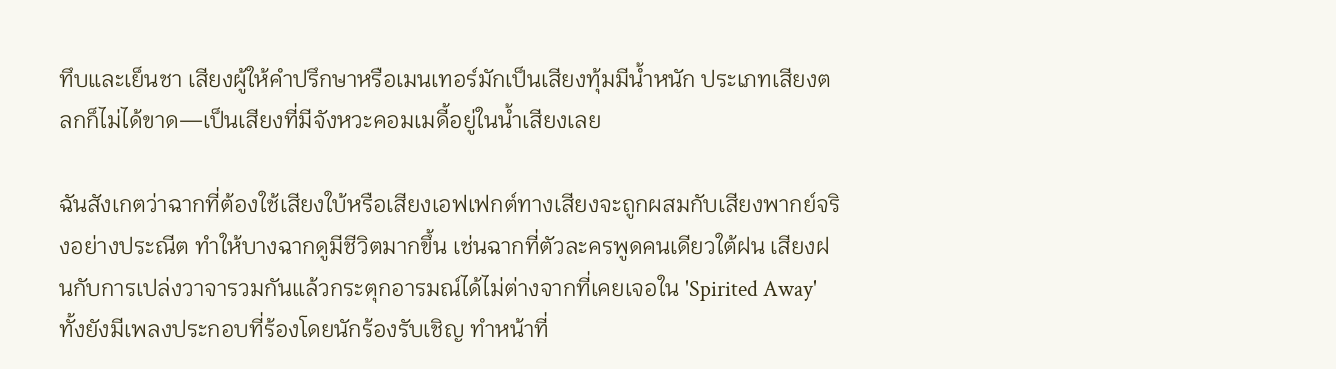ทึบและเย็นชา เสียงผู้ให้คำปรึกษาหรือเมนเทอร์มักเป็นเสียงทุ้มมีน้ำหนัก ประเภทเสียงตลกก็ไม่ได้ขาด—เป็นเสียงที่มีจังหวะคอมเมดี้อยู่ในน้ำเสียงเลย

ฉันสังเกตว่าฉากที่ต้องใช้เสียงใบ้หรือเสียงเอฟเฟกต์ทางเสียงจะถูกผสมกับเสียงพากย์จริงอย่างประณีต ทำให้บางฉากดูมีชีวิตมากขึ้น เช่นฉากที่ตัวละครพูดคนเดียวใต้ฝน เสียงฝนกับการเปล่งวาจารวมกันแล้วกระตุกอารมณ์ได้ไม่ต่างจากที่เคยเจอใน 'Spirited Away' ทั้งยังมีเพลงประกอบที่ร้องโดยนักร้องรับเชิญ ทำหน้าที่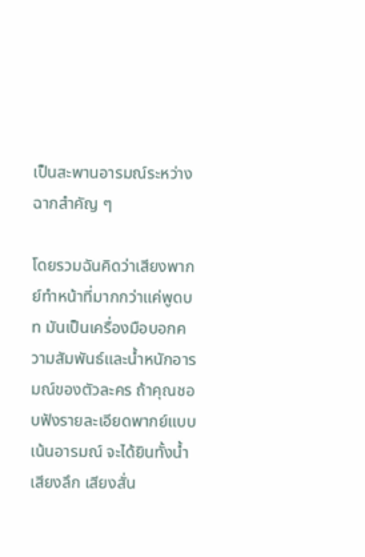เป็นสะพานอารมณ์ระหว่างฉากสำคัญ ๆ

โดยรวมฉันคิดว่าเสียงพากย์ทำหน้าที่มากกว่าแค่พูดบท มันเป็นเครื่องมือบอกความสัมพันธ์และน้ำหนักอารมณ์ของตัวละคร ถ้าคุณชอบฟังรายละเอียดพากย์แบบเน้นอารมณ์ จะได้ยินทั้งน้ำเสียงลึก เสียงสั่น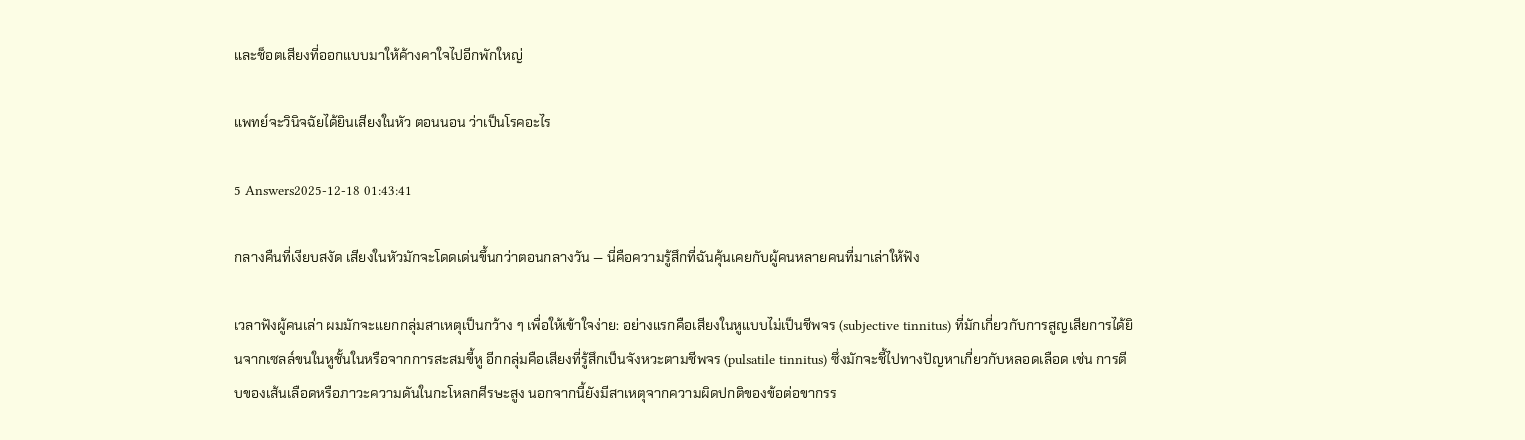และช็อตเสียงที่ออกแบบมาให้ค้างคาใจไปอีกพักใหญ่

แพทย์จะวินิจฉัยได้ยินเสียงในหัว ตอนนอน ว่าเป็นโรคอะไร

5 Answers2025-12-18 01:43:41

กลางคืนที่เงียบสงัด เสียงในหัวมักจะโดดเด่นขึ้นกว่าตอนกลางวัน — นี่คือความรู้สึกที่ฉันคุ้นเคยกับผู้คนหลายคนที่มาเล่าให้ฟัง

เวลาฟังผู้คนเล่า ผมมักจะแยกกลุ่มสาเหตุเป็นกว้าง ๆ เพื่อให้เข้าใจง่าย: อย่างแรกคือเสียงในหูแบบไม่เป็นชีพจร (subjective tinnitus) ที่มักเกี่ยวกับการสูญเสียการได้ยินจากเซลล์ขนในหูชั้นในหรือจากการสะสมขี้หู อีกกลุ่มคือเสียงที่รู้สึกเป็นจังหวะตามชีพจร (pulsatile tinnitus) ซึ่งมักจะชี้ไปทางปัญหาเกี่ยวกับหลอดเลือด เช่น การตีบของเส้นเลือดหรือภาวะความดันในกะโหลกศีรษะสูง นอกจากนี้ยังมีสาเหตุจากความผิดปกติของข้อต่อขากรร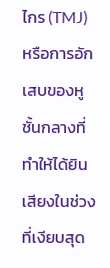ไกร (TMJ) หรือการอักเสบของหูชั้นกลางที่ทำให้ได้ยินเสียงในช่วงที่เงียบสุด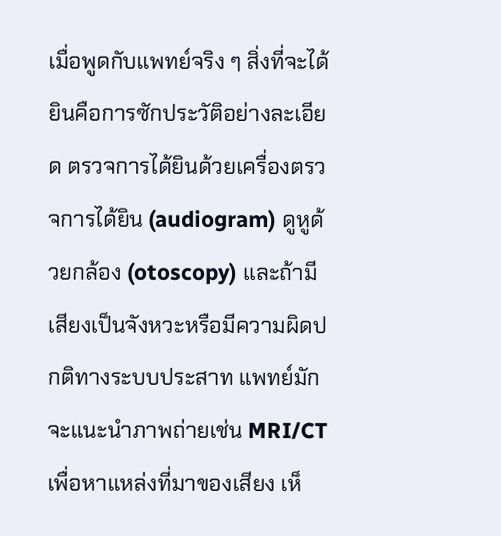เมื่อพูดกับแพทย์จริง ๆ สิ่งที่จะได้ยินคือการซักประวัติอย่างละเอียด ตรวจการได้ยินด้วยเครื่องตรวจการได้ยิน (audiogram) ดูหูด้วยกล้อง (otoscopy) และถ้ามีเสียงเป็นจังหวะหรือมีความผิดปกติทางระบบประสาท แพทย์มักจะแนะนำภาพถ่ายเช่น MRI/CT เพื่อหาแหล่งที่มาของเสียง เห็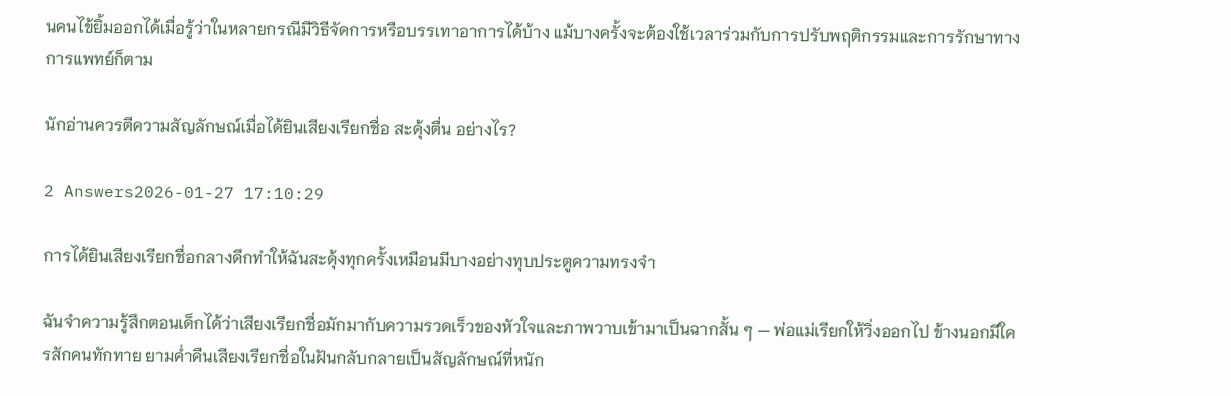นคนไข้ยิ้มออกได้เมื่อรู้ว่าในหลายกรณีมีวิธีจัดการหรือบรรเทาอาการได้บ้าง แม้บางครั้งจะต้องใช้เวลาร่วมกับการปรับพฤติกรรมและการรักษาทางการแพทย์ก็ตาม

นักอ่านควรตีความสัญลักษณ์เมื่อได้ยินเสียงเรียกชื่อ สะดุ้งตื่น อย่างไร?

2 Answers2026-01-27 17:10:29

การได้ยินเสียงเรียกชื่อกลางดึกทำให้ฉันสะดุ้งทุกครั้งเหมือนมีบางอย่างทุบประตูความทรงจำ

ฉันจำความรู้สึกตอนเด็กได้ว่าเสียงเรียกชื่อมักมากับความรวดเร็วของหัวใจและภาพวาบเข้ามาเป็นฉากสั้น ๆ — พ่อแม่เรียกให้วิ่งออกไป ข้างนอกมีใครสักคนทักทาย ยามค่ำคืนเสียงเรียกชื่อในฝันกลับกลายเป็นสัญลักษณ์ที่หนัก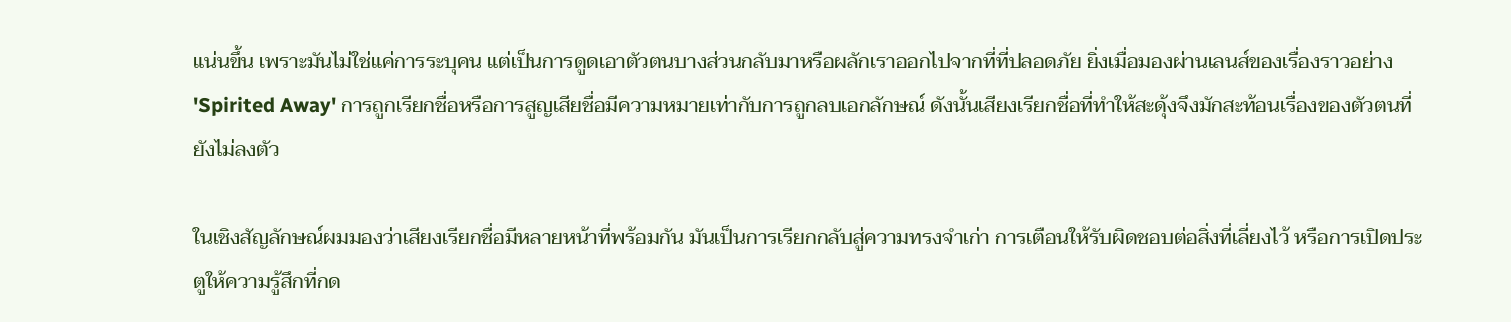แน่นขึ้น เพราะมันไม่ใช่แค่การระบุคน แต่เป็นการดูดเอาตัวตนบางส่วนกลับมาหรือผลักเราออกไปจากที่ที่ปลอดภัย ยิ่งเมื่อมองผ่านเลนส์ของเรื่องราวอย่าง 'Spirited Away' การถูกเรียกชื่อหรือการสูญเสียชื่อมีความหมายเท่ากับการถูกลบเอกลักษณ์ ดังนั้นเสียงเรียกชื่อที่ทำให้สะดุ้งจึงมักสะท้อนเรื่องของตัวตนที่ยังไม่ลงตัว

ในเชิงสัญลักษณ์ผมมองว่าเสียงเรียกชื่อมีหลายหน้าที่พร้อมกัน มันเป็นการเรียกกลับสู่ความทรงจำเก่า การเตือนให้รับผิดชอบต่อสิ่งที่เลี่ยงไว้ หรือการเปิดประตูให้ความรู้สึกที่กด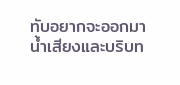ทับอยากจะออกมา น้ำเสียงและบริบท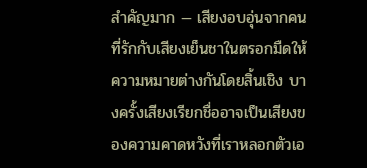สำคัญมาก — เสียงอบอุ่นจากคนที่รักกับเสียงเย็นชาในตรอกมืดให้ความหมายต่างกันโดยสิ้นเชิง บางครั้งเสียงเรียกชื่ออาจเป็นเสียงของความคาดหวังที่เราหลอกตัวเอ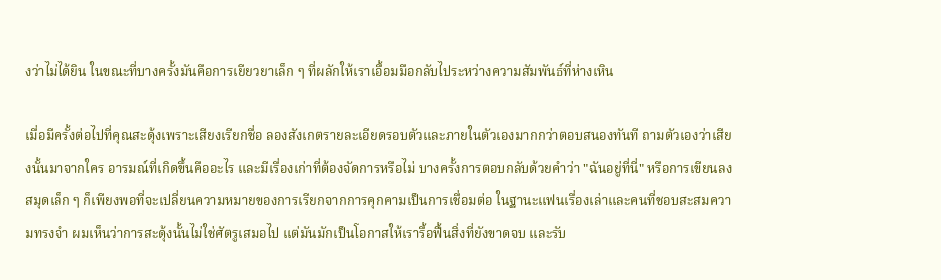งว่าไม่ได้ยิน ในขณะที่บางครั้งมันคือการเยียวยาเล็ก ๆ ที่ผลักให้เราเอื้อมมือกลับไประหว่างความสัมพันธ์ที่ห่างเหิน

เมื่อมีครั้งต่อไปที่คุณสะดุ้งเพราะเสียงเรียกชื่อ ลองสังเกตรายละเอียดรอบตัวและภายในตัวเองมากกว่าตอบสนองทันที ถามตัวเองว่าเสียงนั้นมาจากใคร อารมณ์ที่เกิดขึ้นคืออะไร และมีเรื่องเก่าที่ต้องจัดการหรือไม่ บางครั้งการตอบกลับด้วยคำว่า "ฉันอยู่ที่นี่" หรือการเขียนลงสมุดเล็ก ๆ ก็เพียงพอที่จะเปลี่ยนความหมายของการเรียกจากการคุกคามเป็นการเชื่อมต่อ ในฐานะแฟนเรื่องเล่าและคนที่ชอบสะสมความทรงจำ ผมเห็นว่าการสะดุ้งนั้นไม่ใช่ศัตรูเสมอไป แต่มันมักเป็นโอกาสให้เรารื้อฟื้นสิ่งที่ยังขาดจบ และรับ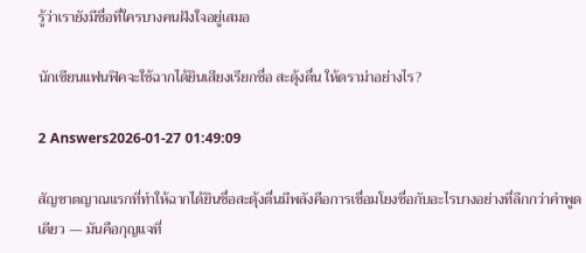รู้ว่าเรายังมีชื่อที่ใครบางคนฝังใจอยู่เสมอ

นักเขียนแฟนฟิคจะใช้ฉากได้ยินเสียงเรียกชื่อ สะดุ้งตื่น ให้ดราม่าอย่างไร?

2 Answers2026-01-27 01:49:09

สัญชาตญาณแรกที่ทำให้ฉากได้ยินชื่อสะดุ้งตื่นมีพลังคือการเชื่อมโยงชื่อกับอะไรบางอย่างที่ลึกกว่าคำพูดเดียว — มันคือกุญแจที่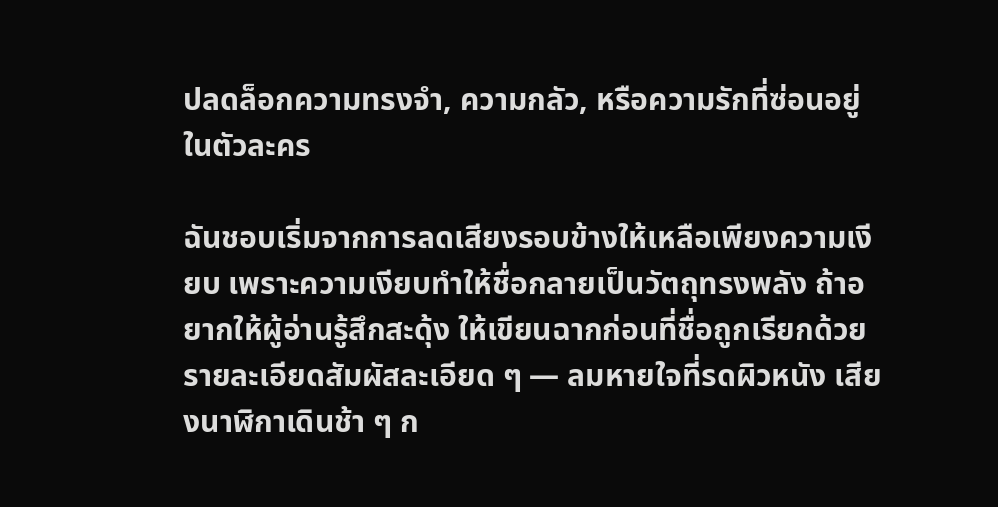ปลดล็อกความทรงจำ, ความกลัว, หรือความรักที่ซ่อนอยู่ในตัวละคร

ฉันชอบเริ่มจากการลดเสียงรอบข้างให้เหลือเพียงความเงียบ เพราะความเงียบทำให้ชื่อกลายเป็นวัตถุทรงพลัง ถ้าอยากให้ผู้อ่านรู้สึกสะดุ้ง ให้เขียนฉากก่อนที่ชื่อถูกเรียกด้วยรายละเอียดสัมผัสละเอียด ๆ — ลมหายใจที่รดผิวหนัง เสียงนาฬิกาเดินช้า ๆ ก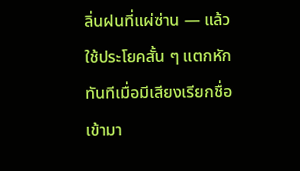ลิ่นฝนที่แผ่ซ่าน — แล้วใช้ประโยคสั้น ๆ แตกหักทันทีเมื่อมีเสียงเรียกชื่อเข้ามา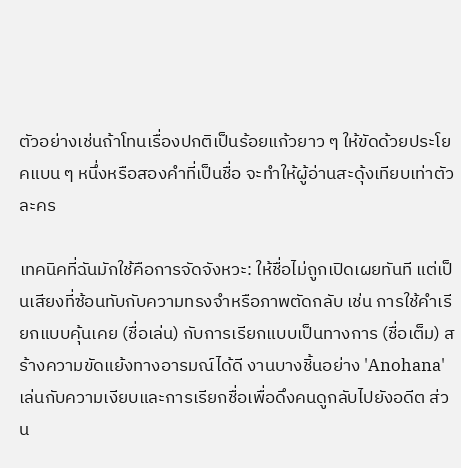ตัวอย่างเช่นถ้าโทนเรื่องปกติเป็นร้อยแก้วยาว ๆ ให้ขัดด้วยประโยคแบน ๆ หนึ่งหรือสองคำที่เป็นชื่อ จะทำให้ผู้อ่านสะดุ้งเทียบเท่าตัวละคร

เทคนิคที่ฉันมักใช้คือการจัดจังหวะ: ให้ชื่อไม่ถูกเปิดเผยทันที แต่เป็นเสียงที่ซ้อนทับกับความทรงจำหรือภาพตัดกลับ เช่น การใช้คำเรียกแบบคุ้นเคย (ชื่อเล่น) กับการเรียกแบบเป็นทางการ (ชื่อเต็ม) สร้างความขัดแย้งทางอารมณ์ได้ดี งานบางชิ้นอย่าง 'Anohana' เล่นกับความเงียบและการเรียกชื่อเพื่อดึงคนดูกลับไปยังอดีต ส่วน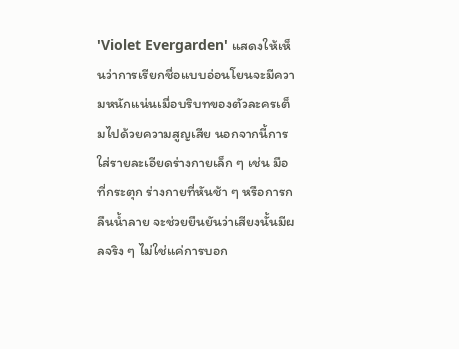'Violet Evergarden' แสดงให้เห็นว่าการเรียกชื่อแบบอ่อนโยนจะมีความหนักแน่นเมื่อบริบทของตัวละครเต็มไปด้วยความสูญเสีย นอกจากนี้การใส่รายละเอียดร่างกายเล็ก ๆ เช่น มือที่กระตุก ร่างกายที่หันช้า ๆ หรือการกลืนน้ำลาย จะช่วยยืนยันว่าเสียงนั้นมีผลจริง ๆ ไม่ใช่แค่การบอก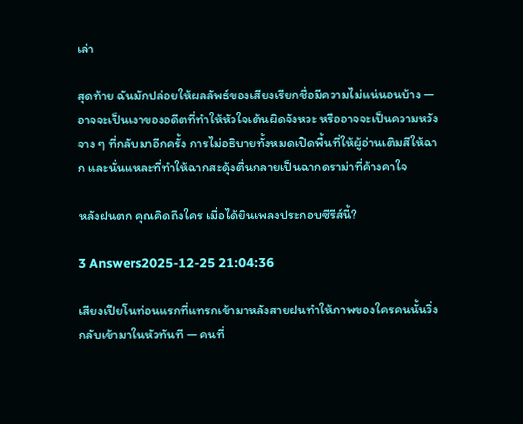เล่า

สุดท้าย ฉันมักปล่อยให้ผลลัพธ์ของเสียงเรียกชื่อมีความไม่แน่นอนบ้าง — อาจจะเป็นเงาของอดีตที่ทำให้หัวใจเต้นผิดจังหวะ หรืออาจจะเป็นความหวังจาง ๆ ที่กลับมาอีกครั้ง การไม่อธิบายทั้งหมดเปิดพื้นที่ให้ผู้อ่านเติมสีให้ฉาก และนั่นแหละที่ทำให้ฉากสะดุ้งตื่นกลายเป็นฉากดราม่าที่ค้างคาใจ

หลังฝนตก คุณคิดถึงใคร เมื่อได้ยินเพลงประกอบซีรีส์นี้?

3 Answers2025-12-25 21:04:36

เสียงเปียโนท่อนแรกที่แทรกเข้ามาหลังสายฝนทำให้ภาพของใครคนนั้นวิ่งกลับเข้ามาในหัวทันที — คนที่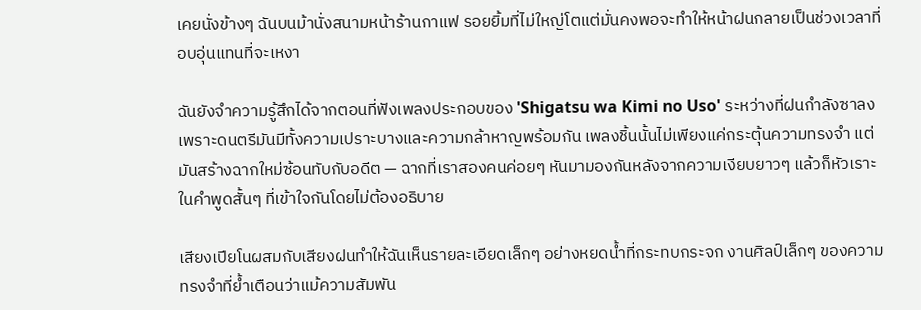เคยนั่งข้างๆ ฉันบนม้านั่งสนามหน้าร้านกาแฟ รอยยิ้มที่ไม่ใหญ่โตแต่มั่นคงพอจะทำให้หน้าฝนกลายเป็นช่วงเวลาที่อบอุ่นแทนที่จะเหงา

ฉันยังจำความรู้สึกได้จากตอนที่ฟังเพลงประกอบของ 'Shigatsu wa Kimi no Uso' ระหว่างที่ฝนกำลังซาลง เพราะดนตรีมันมีทั้งความเปราะบางและความกล้าหาญพร้อมกัน เพลงชิ้นนั้นไม่เพียงแค่กระตุ้นความทรงจำ แต่มันสร้างฉากใหม่ซ้อนทับกับอดีต — ฉากที่เราสองคนค่อยๆ หันมามองกันหลังจากความเงียบยาวๆ แล้วก็หัวเราะในคําพูดสั้นๆ ที่เข้าใจกันโดยไม่ต้องอธิบาย

เสียงเปียโนผสมกับเสียงฝนทำให้ฉันเห็นรายละเอียดเล็กๆ อย่างหยดน้ำที่กระทบกระจก งานศิลป์เล็กๆ ของความทรงจำที่ย้ำเตือนว่าแม้ความสัมพัน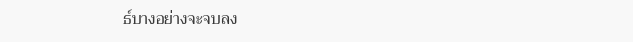ธ์บางอย่างจะจบลง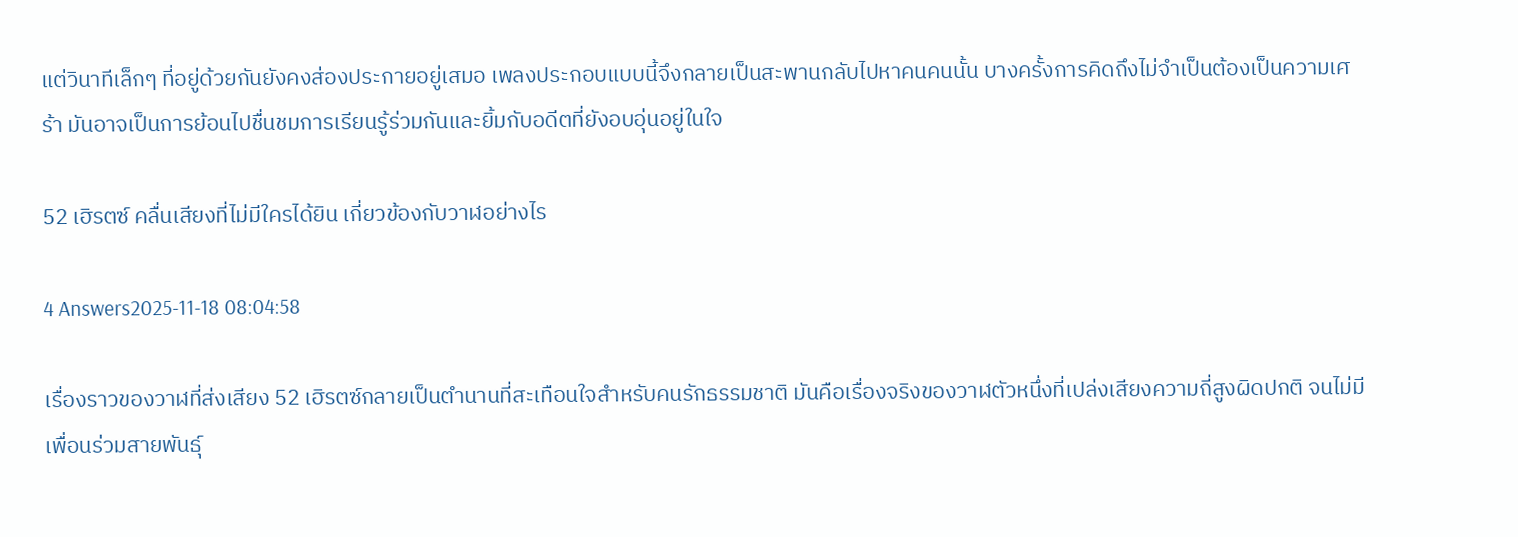แต่วินาทีเล็กๆ ที่อยู่ด้วยกันยังคงส่องประกายอยู่เสมอ เพลงประกอบแบบนี้จึงกลายเป็นสะพานกลับไปหาคนคนนั้น บางครั้งการคิดถึงไม่จำเป็นต้องเป็นความเศร้า มันอาจเป็นการย้อนไปชื่นชมการเรียนรู้ร่วมกันและยิ้มกับอดีตที่ยังอบอุ่นอยู่ในใจ

52 เฮิรตซ์ คลื่นเสียงที่ไม่มีใครได้ยิน เกี่ยวข้องกับวาฬอย่างไร

4 Answers2025-11-18 08:04:58

เรื่องราวของวาฬที่ส่งเสียง 52 เฮิรตซ์กลายเป็นตำนานที่สะเทือนใจสำหรับคนรักธรรมชาติ มันคือเรื่องจริงของวาฬตัวหนึ่งที่เปล่งเสียงความถี่สูงผิดปกติ จนไม่มีเพื่อนร่วมสายพันธุ์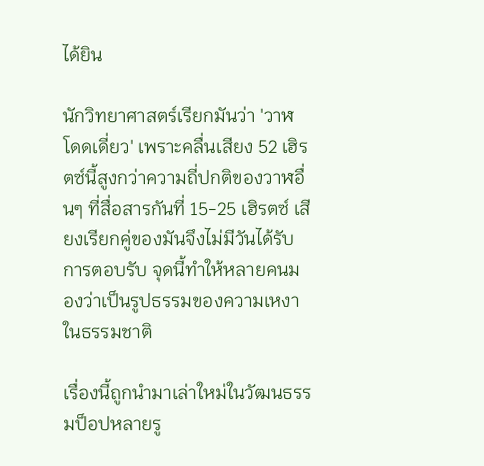ได้ยิน

นักวิทยาศาสตร์เรียกมันว่า 'วาฬโดดเดี่ยว' เพราะคลื่นเสียง 52 เฮิรตซ์นี้สูงกว่าความถี่ปกติของวาฬอื่นๆ ที่สื่อสารกันที่ 15-25 เฮิรตซ์ เสียงเรียกคู่ของมันจึงไม่มีวันได้รับการตอบรับ จุดนี้ทำให้หลายคนมองว่าเป็นรูปธรรมของความเหงาในธรรมชาติ

เรื่องนี้ถูกนำมาเล่าใหม่ในวัฒนธรรมป็อปหลายรู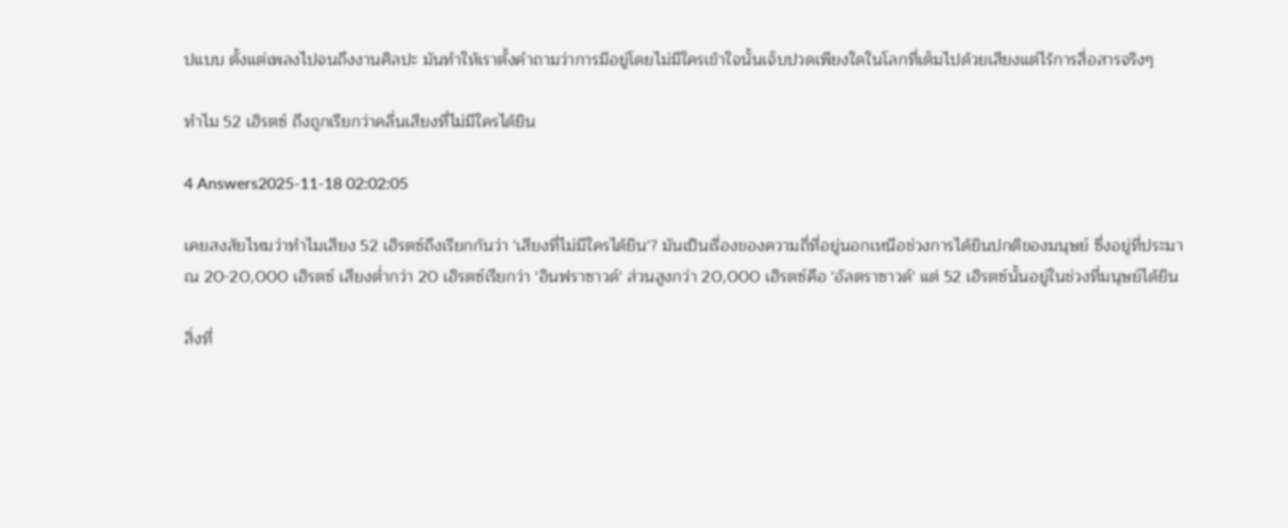ปแบบ ตั้งแต่เพลงไปจนถึงงานศิลปะ มันทำให้เราตั้งคำถามว่าการมีอยู่โดยไม่มีใครเข้าใจนั้นเจ็บปวดเพียงใดในโลกที่เต็มไปด้วยเสียงแต่ไร้การสื่อสารจริงๆ

ทำไม 52 เฮิรตซ์ ถึงถูกเรียกว่าคลื่นเสียงที่ไม่มีใครได้ยิน

4 Answers2025-11-18 02:02:05

เคยสงสัยไหมว่าทำไมเสียง 52 เฮิรตซ์ถึงเรียกกันว่า 'เสียงที่ไม่มีใครได้ยิน'? มันเป็นเรื่องของความถี่ที่อยู่นอกเหนือช่วงการได้ยินปกติของมนุษย์ ซึ่งอยู่ที่ประมาณ 20-20,000 เฮิรตซ์ เสียงต่ำกว่า 20 เฮิรตซ์เรียกว่า 'อินฟราซาวด์' ส่วนสูงกว่า 20,000 เฮิรตซ์คือ 'อัลตราซาวด์' แต่ 52 เฮิรตซ์นั้นอยู่ในช่วงที่มนุษย์ได้ยิน

สิ่งที่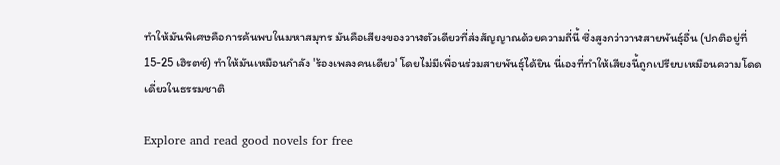ทำให้มันพิเศษคือการค้นพบในมหาสมุทร มันคือเสียงของวาฬตัวเดียวที่ส่งสัญญาณด้วยความถี่นี้ ซึ่งสูงกว่าวาฬสายพันธุ์อื่น (ปกติอยู่ที่ 15-25 เฮิรตซ์) ทำให้มันเหมือนกำลัง 'ร้องเพลงคนเดียว' โดยไม่มีเพื่อนร่วมสายพันธุ์ได้ยิน นี่เองที่ทำให้เสียงนี้ถูกเปรียบเหมือนความโดดเดี่ยวในธรรมชาติ

Explore and read good novels for free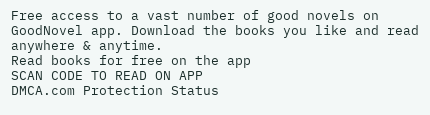Free access to a vast number of good novels on GoodNovel app. Download the books you like and read anywhere & anytime.
Read books for free on the app
SCAN CODE TO READ ON APP
DMCA.com Protection Status